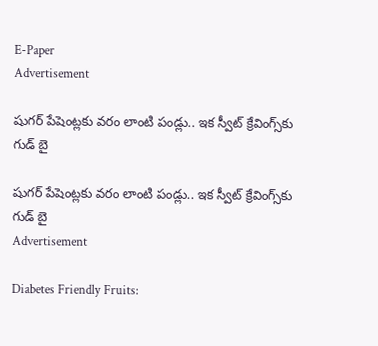E-Paper
Advertisement

షుగర్ పేషెంట్లకు వరం లాంటి పండ్లు.. ఇక స్వీట్ క్రేవింగ్స్‌కు గుడ్ బై

షుగర్ పేషెంట్లకు వరం లాంటి పండ్లు.. ఇక స్వీట్ క్రేవింగ్స్‌కు గుడ్ బై
Advertisement

Diabetes Friendly Fruits: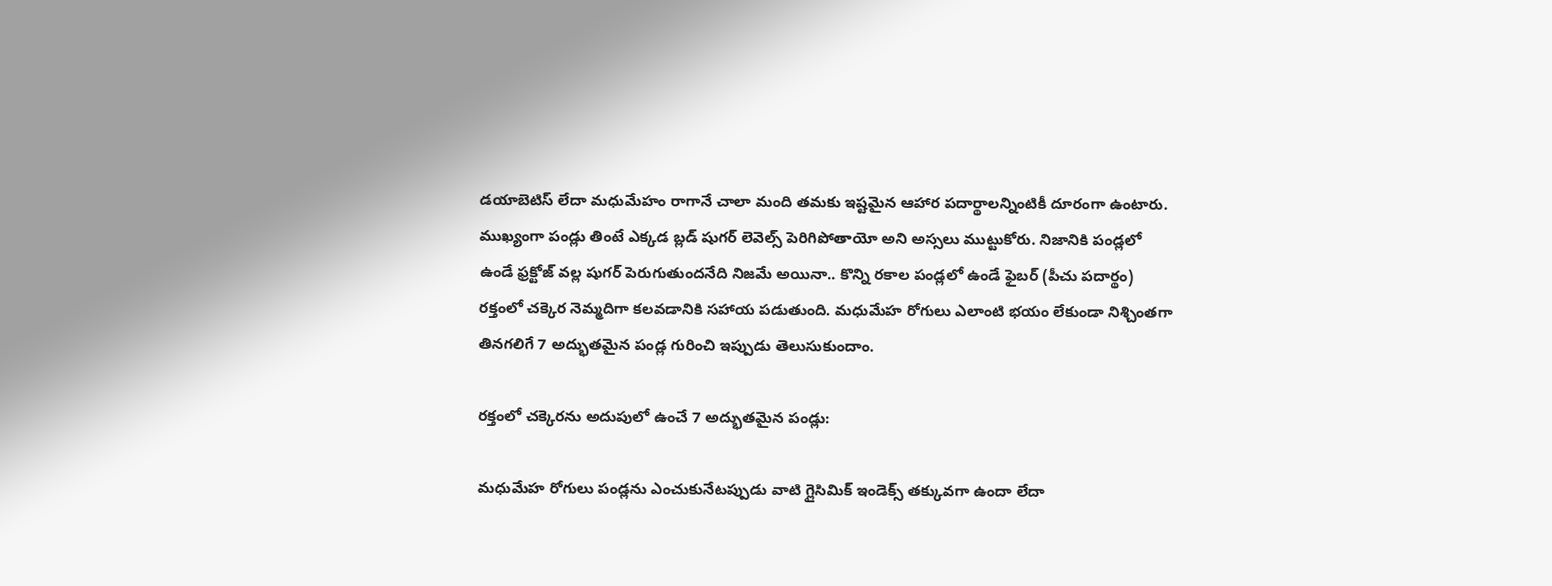డయాబెటిస్ లేదా మధుమేహం రాగానే చాలా మంది తమకు ఇష్టమైన ఆహార పదార్థాలన్నింటికీ దూరంగా ఉంటారు. ముఖ్యంగా పండ్లు తింటే ఎక్కడ బ్లడ్ షుగర్ లెవెల్స్ పెరిగిపోతాయో అని అస్సలు ముట్టుకోరు. నిజానికి పండ్లలో ఉండే ఫ్రక్టోజ్ వల్ల షుగర్ పెరుగుతుందనేది నిజమే అయినా.. కొన్ని రకాల పండ్లలో ఉండే ఫైబర్ (పీచు పదార్థం) రక్తంలో చక్కెర నెమ్మదిగా కలవడానికి సహాయ పడుతుంది. మధుమేహ రోగులు ఎలాంటి భయం లేకుండా నిశ్చింతగా తినగలిగే 7 అద్భుతమైన పండ్ల గురించి ఇప్పుడు తెలుసుకుందాం.

రక్తంలో చక్కెరను అదుపులో ఉంచే 7 అద్భుతమైన పండ్లు:

మధుమేహ రోగులు పండ్లను ఎంచుకునేటప్పుడు వాటి గ్లైసిమిక్ ఇండెక్స్ తక్కువగా ఉందా లేదా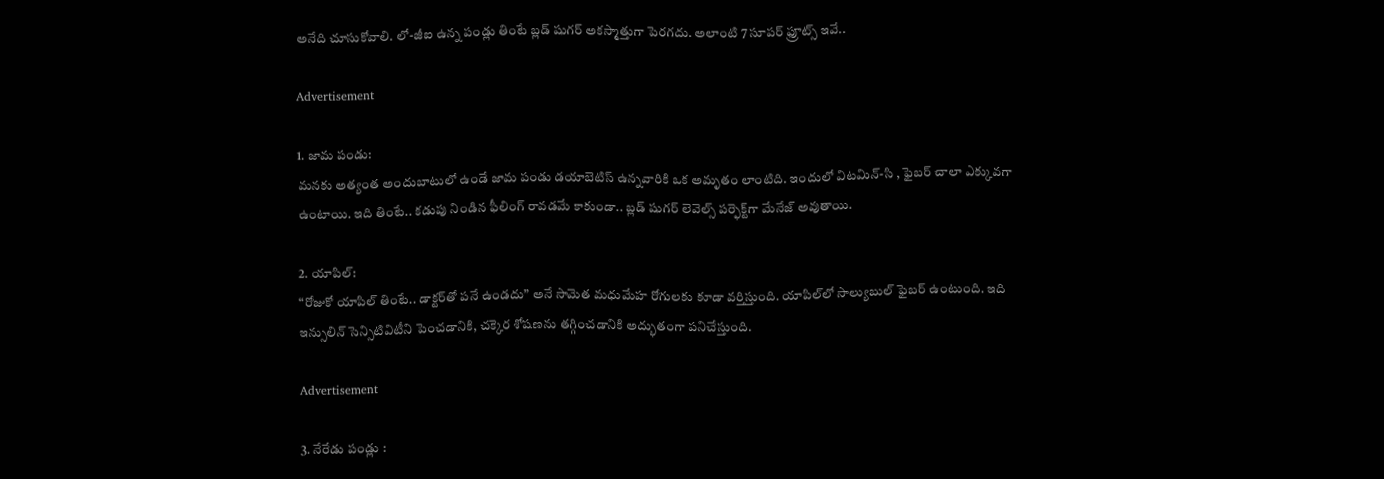అనేది చూసుకోవాలి. లో-జీఐ ఉన్న పండ్లు తింటే బ్లడ్ షుగర్ అకస్మాత్తుగా పెరగదు. అలాంటి 7 సూపర్ ఫ్రూట్స్ ఇవే..

Advertisement

1. జామ పండు:
మనకు అత్యంత అందుబాటులో ఉండే జామ పండు డయాబెటిస్ ఉన్నవారికి ఒక అమృతం లాంటిది. ఇందులో విటమిన్-సి , ఫైబర్ చాలా ఎక్కువగా ఉంటాయి. ఇది తింటే.. కడుపు నిండిన ఫీలింగ్ రావడమే కాకుండా.. బ్లడ్ షుగర్ లెవెల్స్ పర్ఫెక్ట్‌గా మేనేజ్ అవుతాయి.

2. యాపిల్:
“రోజుకో యాపిల్ తింటే.. డాక్టర్‌తో పనే ఉండదు” అనే సామెత మధుమేహ రోగులకు కూడా వర్తిస్తుంది. యాపిల్‌లో సాల్యుబుల్ ఫైబర్ ఉంటుంది. ఇది ఇన్సులిన్ సెన్సిటివిటీని పెంచడానికి, చక్కెర శోషణను తగ్గించడానికి అద్భుతంగా పనిచేస్తుంది.

Advertisement

3. నేరేడు పండ్లు :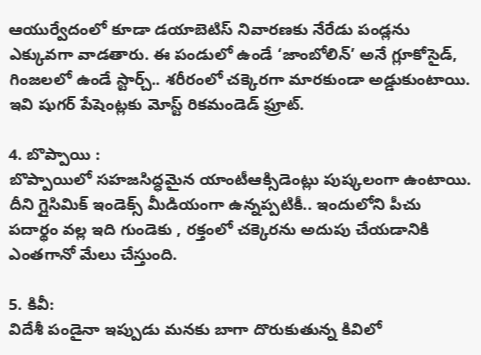ఆయుర్వేదంలో కూడా డయాబెటిస్ నివారణకు నేరేడు పండ్లను ఎక్కువగా వాడతారు. ఈ పండులో ఉండే ‘జాంబోలిన్’ అనే గ్లూకోసైడ్, గింజలలో ఉండే స్టార్చ్.. శరీరంలో చక్కెరగా మారకుండా అడ్డుకుంటాయి. ఇవి షుగర్ పేషెంట్లకు మోస్ట్ రికమండెడ్ ఫ్రూట్.

4. బొప్పాయి :
బొప్పాయిలో సహజసిద్ధమైన యాంటీఆక్సిడెంట్లు పుష్కలంగా ఉంటాయి. దీని గ్లైసిమిక్ ఇండెక్స్ మీడియంగా ఉన్నప్పటికీ.. ఇందులోని పీచు పదార్థం వల్ల ఇది గుండెకు , రక్తంలో చక్కెరను అదుపు చేయడానికి ఎంతగానో మేలు చేస్తుంది.

5. కివీ:
విదేశీ పండైనా ఇప్పుడు మనకు బాగా దొరుకుతున్న కివిలో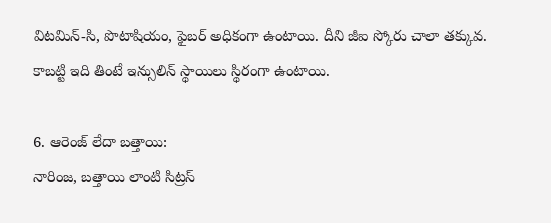విటమిన్-సి, పొటాషియం, ఫైబర్ అధికంగా ఉంటాయి. దీని జీఐ స్కోరు చాలా తక్కువ. కాబట్టి ఇది తింటే ఇన్సులిన్ స్థాయిలు స్థిరంగా ఉంటాయి.

6. ఆరెంజ్ లేదా బత్తాయి:
నారింజ, బత్తాయి లాంటి సిట్రస్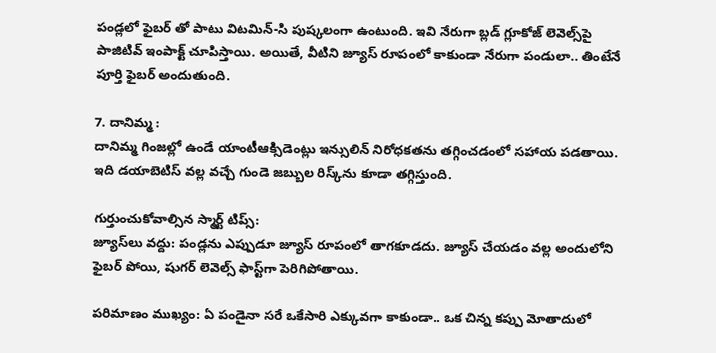పండ్లలో ఫైబర్ తో పాటు విటమిన్-సి పుష్కలంగా ఉంటుంది. ఇవి నేరుగా బ్లడ్ గ్లూకోజ్ లెవెల్స్‌పై పాజిటివ్ ఇంపాక్ట్ చూపిస్తాయి. అయితే, వీటిని జ్యూస్ రూపంలో కాకుండా నేరుగా పండులా.. తింటేనే పూర్తి ఫైబర్ అందుతుంది.

7. దానిమ్మ :
దానిమ్మ గింజల్లో ఉండే యాంటీఆక్సిడెంట్లు ఇన్సులిన్ నిరోధకతను తగ్గించడంలో సహాయ పడతాయి. ఇది డయాబెటిస్ వల్ల వచ్చే గుండె జబ్బుల రిస్క్‌ను కూడా తగ్గిస్తుంది.

గుర్తుంచుకోవాల్సిన స్మార్ట్ టిప్స్:
జ్యూస్‌లు వద్దు: పండ్లను ఎప్పుడూ జ్యూస్ రూపంలో తాగకూడదు. జ్యూస్ చేయడం వల్ల అందులోని ఫైబర్ పోయి, షుగర్ లెవెల్స్ ఫాస్ట్‌గా పెరిగిపోతాయి.

పరిమాణం ముఖ్యం: ఏ పండైనా సరే ఒకేసారి ఎక్కువగా కాకుండా.. ఒక చిన్న కప్పు మోతాదులో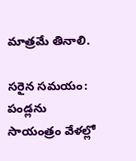మాత్రమే తినాలి.

సరైన సమయం: పండ్లను సాయంత్రం వేళల్లో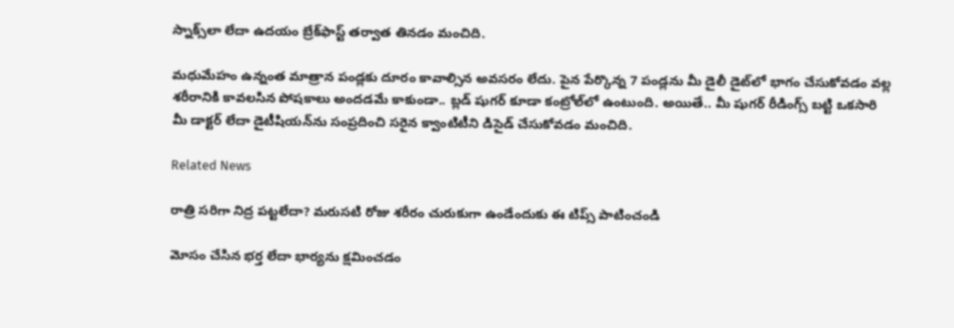స్నాక్స్‌లా లేదా ఉదయం బ్రేక్‌ఫాస్ట్ తర్వాత తినడం మంచిది.

మధుమేహం ఉన్నంత మాత్రాన పండ్లకు దూరం కావాల్సిన అవసరం లేదు. పైన పేర్కొన్న 7 పండ్లను మీ డైలీ డైట్‌లో భాగం చేసుకోవడం వల్ల శరీరానికి కావలసిన పోషకాలు అందడమే కాకుండా.. బ్లడ్ షుగర్ కూడా కంట్రోల్‌లో ఉంటుంది. అయితే.. మీ షుగర్ రీడింగ్స్ బట్టి ఒకసారి మీ డాక్టర్ లేదా డైటీషియన్‌ను సంప్రదించి సరైన క్వాంటిటీని డిసైడ్ చేసుకోవడం మంచిది.

Related News

రాత్రి సరిగా నిద్ర పట్టలేదా? మరుసటి రోజు శరీరం చురుకుగా ఉండేందుకు ఈ టిప్స్ పాటించండి

మోసం చేసిన భర్త లేదా భార్యను క్షమించడం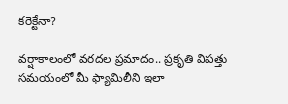కరెక్టేనా?

వర్షాకాలంలో వరదల ప్రమాదం.. ప్రకృతి విపత్తు సమయంలో మీ ఫ్యామిలీని ఇలా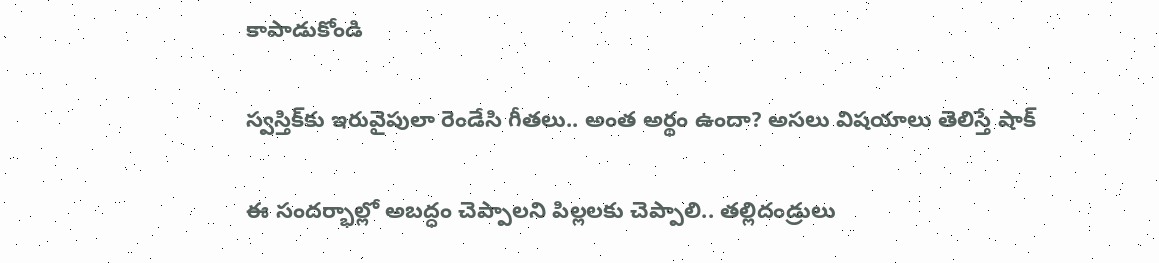కాపాడుకోండి

స్వస్తిక్‌కు ఇరువైపులా రెండేసి గీతలు.. అంత అర్థం ఉందా? అసలు విషయాలు తెలిస్తే షాక్

ఈ సందర్భాల్లో అబద్ధం చెప్పాలని పిల్లలకు చెప్పాలి.. తల్లిదండ్రులు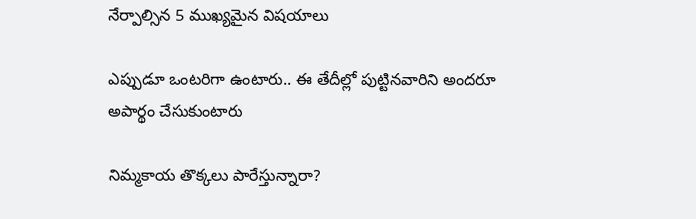నేర్పాల్సిన 5 ముఖ్యమైన విషయాలు

ఎప్పుడూ ఒంటరిగా ఉంటారు.. ఈ తేదీల్లో పుట్టినవారిని అందరూ అపార్థం చేసుకుంటారు

నిమ్మకాయ తొక్కలు పారేస్తున్నారా?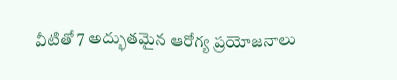వీటితో 7 అద్భుతమైన ఆరోగ్య ప్రయోజనాలు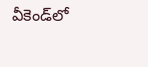వీకెండ్‌లో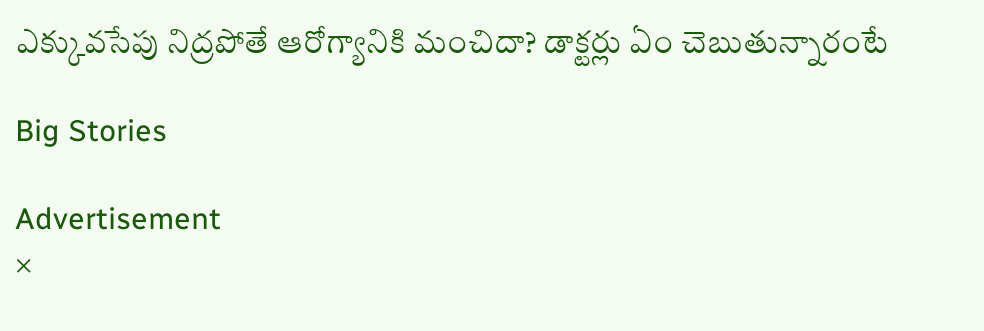ఎక్కువసేపు నిద్రపోతే ఆరోగ్యానికి మంచిదా? డాక్టర్లు ఏం చెబుతున్నారంటే

Big Stories

Advertisement
×